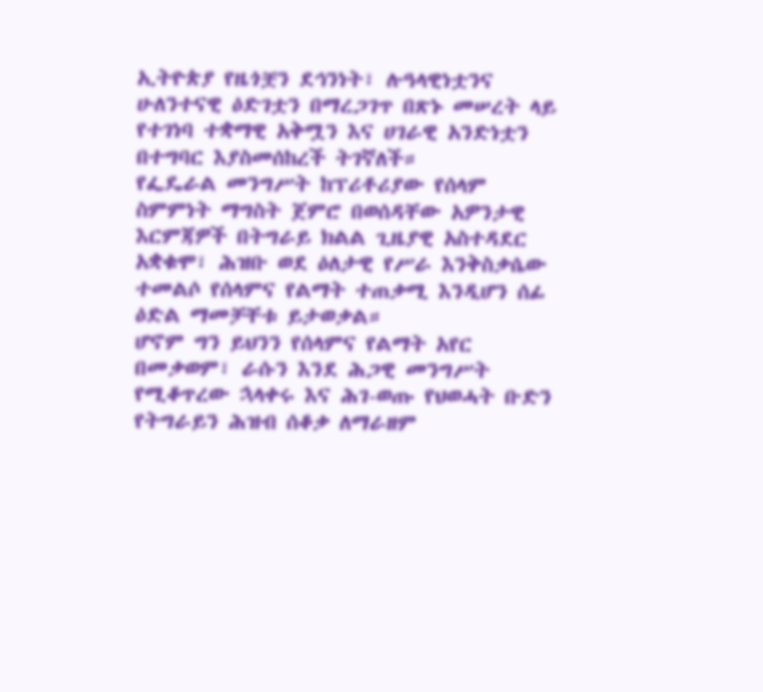ኢትዮጵያ የዜጎቿን ደኅንነት፣ ሉዓላዊነቷንና ሁለንተናዊ ዕድገቷን በማረጋገጥ በጽኑ መሠረት ላይ የተገነባ ተቋማዊ አቅሟን እና ሀገራዊ አንድነቷን በተግባር እያስመሰከረች ትገኛለች።
የፌዴራል መንግሥት ከፕሪቶሪያው የሰላም ስምምነት ማግስት ጀምሮ በወሰዳቸው አዎንታዊ እርምጃዎች በትግራይ ክልል ጊዜያዊ አስተዳደር አቋቁሞ፣ ሕዝቡ ወደ ዕለታዊ የሥራ እንቅስቃሴው ተመልሶ የሰላምና የልማት ተጠቃሚ እንዲሆን ሰፊ ዕድል ማመቻቸቱ ይታወቃል።
ሆኖም ግን ይህንን የሰላምና የልማት አየር በመቃወም፣ ራሱን እንደ ሕጋዊ መንግሥት የሚቆጥረው ኋላቀሩ እና ሕገ-ወጡ የህወሓት ቡድን የትግራይን ሕዝብ ሰቆቃ ለማራዘም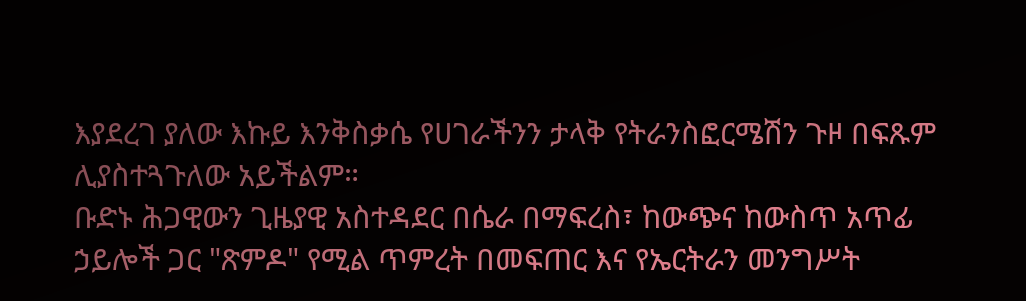እያደረገ ያለው እኩይ እንቅስቃሴ የሀገራችንን ታላቅ የትራንስፎርሜሽን ጉዞ በፍጹም ሊያስተጓጉለው አይችልም።
ቡድኑ ሕጋዊውን ጊዜያዊ አስተዳደር በሴራ በማፍረስ፣ ከውጭና ከውስጥ አጥፊ ኃይሎች ጋር "ጽምዶ" የሚል ጥምረት በመፍጠር እና የኤርትራን መንግሥት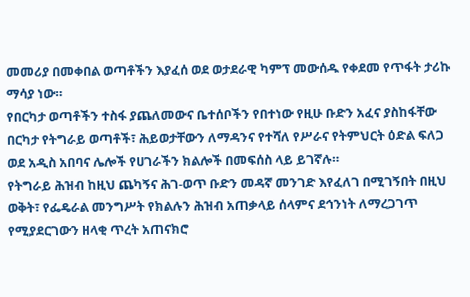መመሪያ በመቀበል ወጣቶችን እያፈሰ ወደ ወታደራዊ ካምፕ መውሰዱ የቀደመ የጥፋት ታሪኩ ማሳያ ነው።
የበርካታ ወጣቶችን ተስፋ ያጨለመውና ቤተሰቦችን የበተነው የዚሁ ቡድን አፈና ያስከፋቸው በርካታ የትግራይ ወጣቶች፣ ሕይወታቸውን ለማዳንና የተሻለ የሥራና የትምህርት ዕድል ፍለጋ ወደ አዲስ አበባና ሌሎች የሀገራችን ክልሎች በመፍሰስ ላይ ይገኛሉ።
የትግራይ ሕዝብ ከዚህ ጨካኝና ሕገ-ወጥ ቡድን መዳኛ መንገድ እየፈለገ በሚገኝበት በዚህ ወቅት፣ የፌዴራል መንግሥት የክልሉን ሕዝብ አጠቃላይ ሰላምና ደኅንነት ለማረጋገጥ የሚያደርገውን ዘላቂ ጥረት አጠናክሮ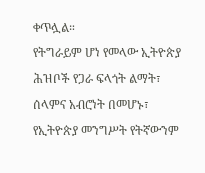ቀጥሏል።
የትግራይም ሆነ የመላው ኢትዮጵያ ሕዝቦች የጋራ ፍላጎት ልማት፣ ሰላምና አብሮነት በመሆኑ፣ የኢትዮጵያ መንግሥት የትኛውንም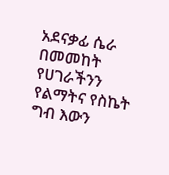አደናቃፊ ሴራ በመመከት የሀገራችንን የልማትና የስኬት ግብ እውን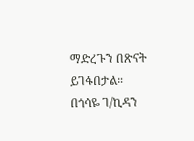ማድረጉን በጽናት ይገፋበታል።
በጎሳዬ ገ/ኪዳን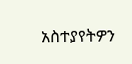አስተያየትዎን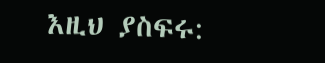እዚህ ያስፍሩ: